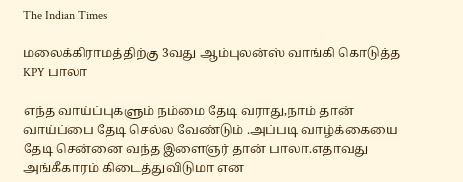The Indian Times

மலைக்கிராமத்திற்கு 3வது ஆம்புலன்ஸ் வாங்கி கொடுத்த KPY பாலா

எந்த வாய்ப்புகளும் நம்மை தேடி வராது,நாம் தான் வாய்ப்பை தேடி செல்ல வேண்டும் .அப்படி வாழ்க்கையை தேடி சென்னை வந்த இளைஞர் தான் பாலா.எதாவது அங்கீகாரம் கிடைத்துவிடுமா என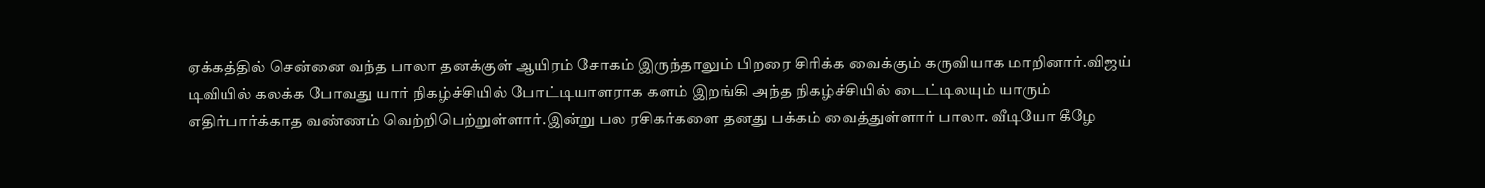ஏக்கத்தில் சென்னை வந்த பாலா தனக்குள் ஆயிரம் சோகம் இருந்தாலும் பிறரை சிரிக்க வைக்கும் கருவியாக மாறினார்.விஜய் டிவியில் கலக்க போவது யார் நிகழ்ச்சியில் போட்டியாளராக களம் இறங்கி அந்த நிகழ்ச்சியில் டைட்டிலயும் யாரும் எதிர்பார்க்காத வண்ணம் வெற்றிபெற்றுள்ளார்.இன்று பல ரசிகர்களை தனது பக்கம் வைத்துள்ளார் பாலா. வீடியோ கீழே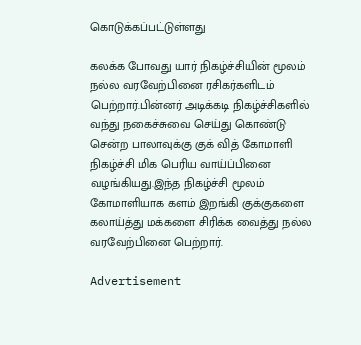கொடுக்கப்பட்டுள்ளது

கலக்க போவது யார் நிகழ்ச்சியின் மூலம் நல்ல வரவேற்பினை ரசிகர்களிடம் பெற்றார்.பின்னர் அடிக்கடி நிகழ்ச்சிகளில் வந்து நகைச்சுவை செய்து கொண்டு சென்ற பாலாவுக்கு குக் வித் கோமாளி நிகழ்ச்சி மிக பெரிய வாய்ப்பினை வழங்கியது.இந்த நிகழ்ச்சி மூலம் கோமாளியாக களம் இறங்கி குக்குகளை கலாய்த்து மக்களை சிரிக்க வைத்து நல்ல வரவேற்பினை பெற்றார்.

Advertisement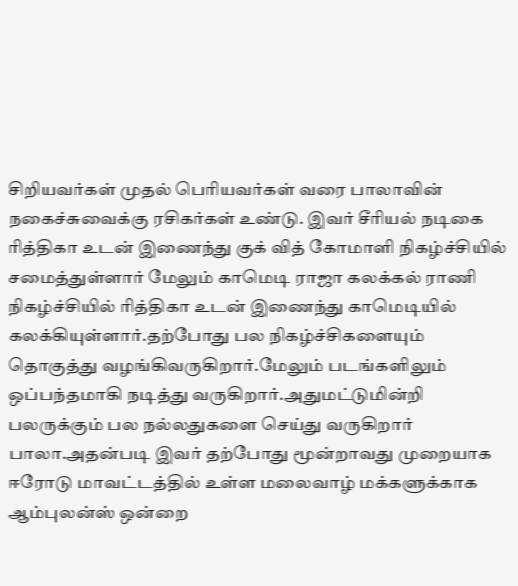சிறியவர்கள் முதல் பெரியவர்கள் வரை பாலாவின் நகைச்சுவைக்கு ரசிகர்கள் உண்டு. இவர் சீரியல் நடிகை ரித்திகா உடன் இணைந்து குக் வித் கோமாளி நிகழ்ச்சியில் சமைத்துள்ளார் மேலும் காமெடி ராஜா கலக்கல் ராணி நிகழ்ச்சியில் ரித்திகா உடன் இணைந்து காமெடியில் கலக்கியுள்ளார்.தற்போது பல நிகழ்ச்சிகளையும் தொகுத்து வழங்கிவருகிறார்.மேலும் படங்களிலும் ஒப்பந்தமாகி நடித்து வருகிறார்.அதுமட்டுமின்றி பலருக்கும் பல நல்லதுகளை செய்து வருகிறார் பாலா.அதன்படி இவர் தற்போது மூன்றாவது முறையாக ஈரோடு மாவட்டத்தில் உள்ள மலைவாழ் மக்களுக்காக ஆம்புலன்ஸ் ஒன்றை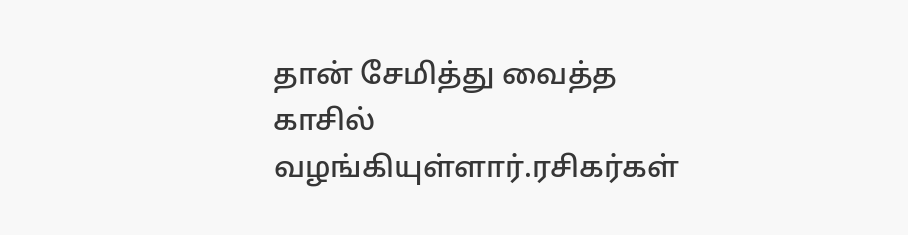தான் சேமித்து வைத்த காசில் வழங்கியுள்ளார்.ரசிகர்கள்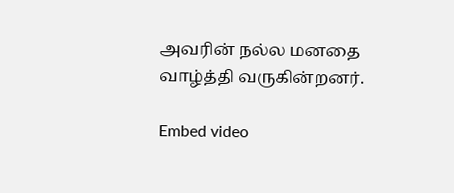அவரின் நல்ல மனதை வாழ்த்தி வருகின்றனர்.

Embed video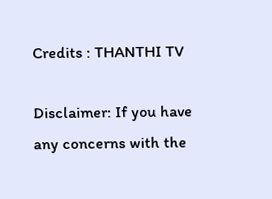Credits : THANTHI TV

Disclaimer: If you have any concerns with the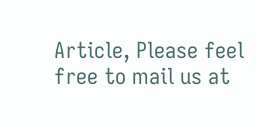Article, Please feel free to mail us at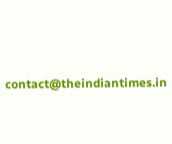contact@theindiantimes.in